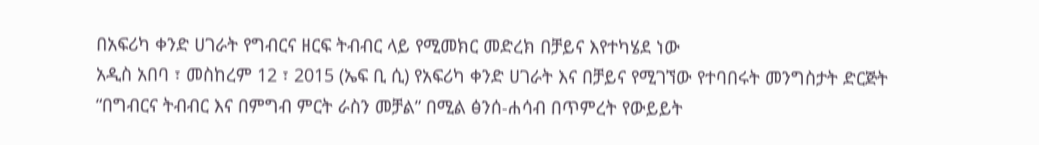በአፍሪካ ቀንድ ሀገራት የግብርና ዘርፍ ትብብር ላይ የሚመክር መድረክ በቻይና እየተካሄደ ነው
አዲስ አበባ ፣ መስከረም 12 ፣ 2015 (ኤፍ ቢ ሲ) የአፍሪካ ቀንድ ሀገራት እና በቻይና የሚገኘው የተባበሩት መንግስታት ድርጅት “በግብርና ትብብር እና በምግብ ምርት ራስን መቻል” በሚል ፅንሰ-ሐሳብ በጥምረት የውይይት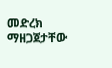መድረክ ማዘጋጀታቸው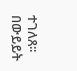ተገለጸ፡፡
በውይይት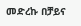መድረኩ በቻይና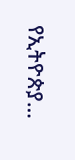የኢትዮጵያ…